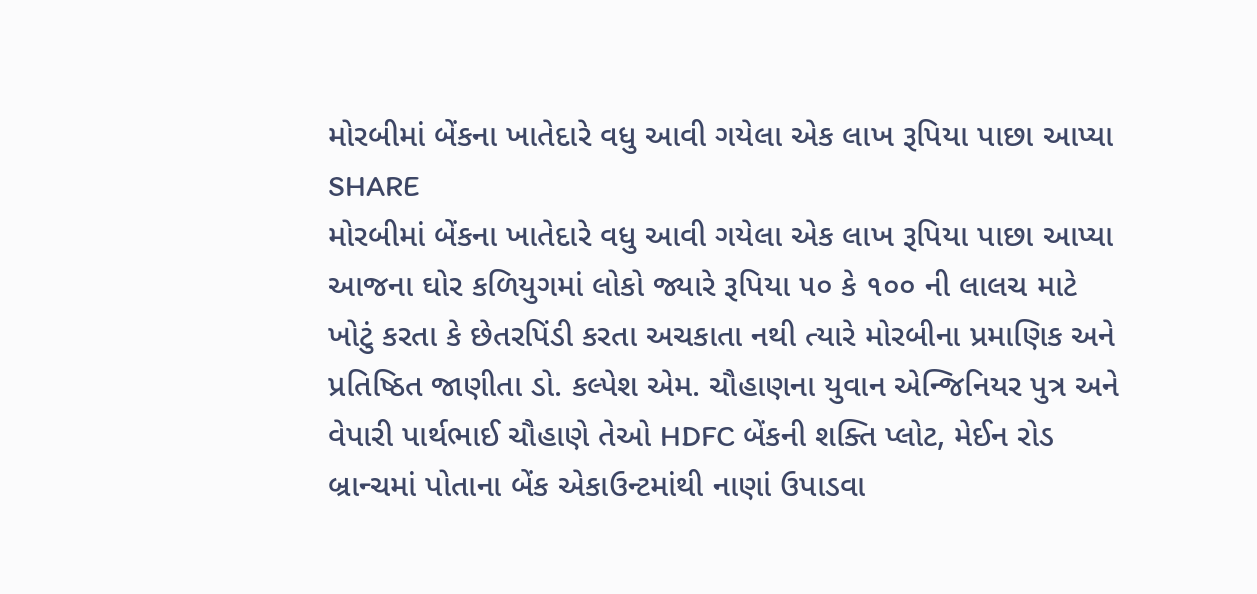મોરબીમાં બેંકના ખાતેદારે વધુ આવી ગયેલા એક લાખ રૂપિયા પાછા આપ્યા
SHARE
મોરબીમાં બેંકના ખાતેદારે વધુ આવી ગયેલા એક લાખ રૂપિયા પાછા આપ્યા
આજના ઘોર કળિયુગમાં લોકો જ્યારે રૂપિયા ૫૦ કે ૧૦૦ ની લાલચ માટે ખોટું કરતા કે છેતરપિંડી કરતા અચકાતા નથી ત્યારે મોરબીના પ્રમાણિક અને પ્રતિષ્ઠિત જાણીતા ડો. કલ્પેશ એમ. ચૌહાણના યુવાન એન્જિનિયર પુત્ર અને વેપારી પાર્થભાઈ ચૌહાણે તેઓ HDFC બેંકની શક્તિ પ્લોટ, મેઈન રોડ બ્રાન્ચમાં પોતાના બેંક એકાઉન્ટમાંથી નાણાં ઉપાડવા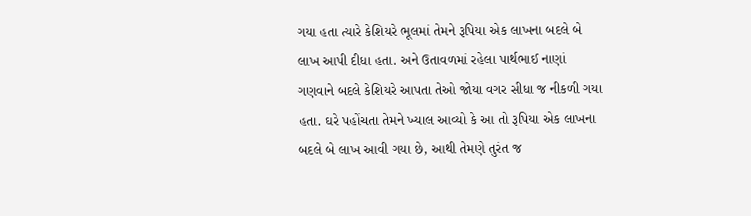ગયા હતા ત્યારે કેશિયરે ભૂલમાં તેમને રૂપિયા એક લાખના બદલે બે લાખ આપી દીધા હતા. અને ઉતાવળમાં રહેલા પાર્થભાઈ નાણાં ગણવાને બદલે કેશિયરે આપતા તેઓ જોયા વગર સીધા જ નીકળી ગયા હતા. ઘરે પહોંચતા તેમને ખ્યાલ આવ્યો કે આ તો રૂપિયા એક લાખના બદલે બે લાખ આવી ગયા છે, આથી તેમણે તુરંત જ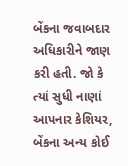બેંકના જવાબદાર અધિકારીને જાણ કરી હતી. જો કે ત્યાં સુધી નાણાં આપનાર કેશિયર, બેંકના અન્ય કોઈ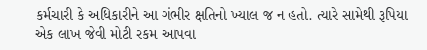કર્મચારી કે અધિકારીને આ ગંભીર ક્ષતિનો ખ્યાલ જ ન હતો. ત્યારે સામેથી રૂપિયા એક લાખ જેવી મોટી રકમ આપવા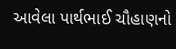આવેલા પાર્થભાઈ ચૌહાણનો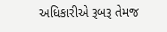અધિકારીએ રૂબરૂ તેમજ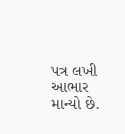પત્ર લખી આભાર માન્યો છે.